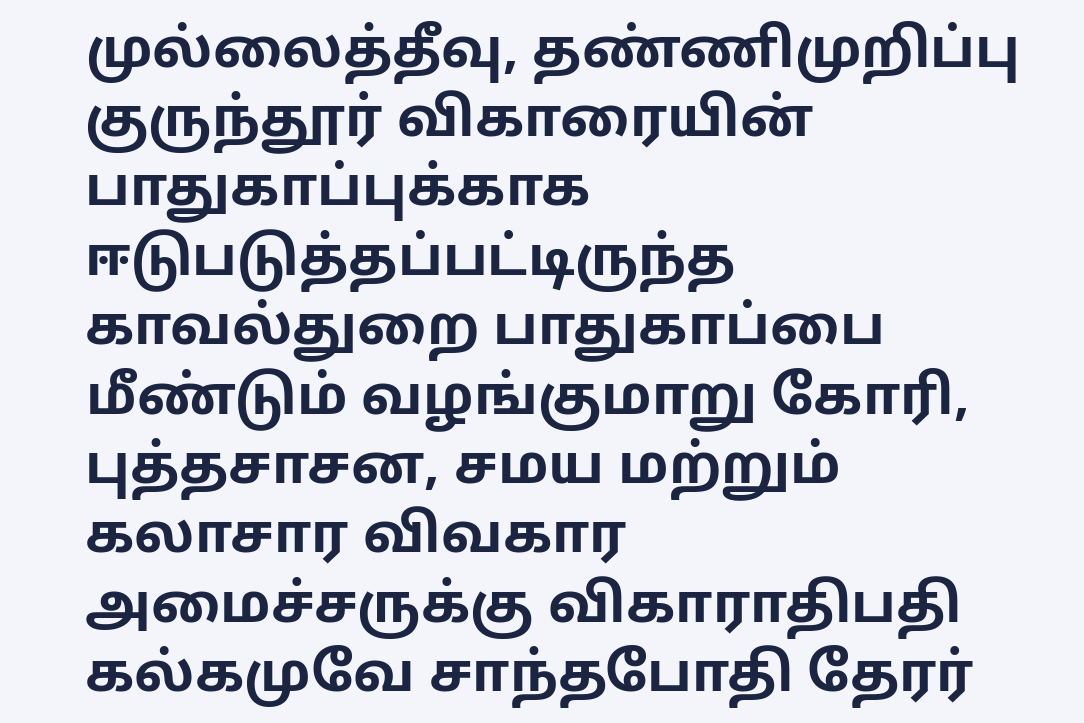முல்லைத்தீவு, தண்ணிமுறிப்பு குருந்தூர் விகாரையின் பாதுகாப்புக்காக ஈடுபடுத்தப்பட்டிருந்த காவல்துறை பாதுகாப்பை மீண்டும் வழங்குமாறு கோரி, புத்தசாசன, சமய மற்றும் கலாசார விவகார அமைச்சருக்கு விகாராதிபதி கல்கமுவே சாந்தபோதி தேரர்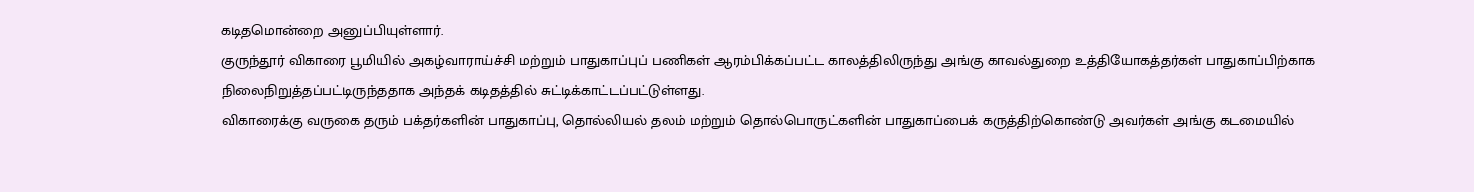கடிதமொன்றை அனுப்பியுள்ளார்.
குருந்தூர் விகாரை பூமியில் அகழ்வாராய்ச்சி மற்றும் பாதுகாப்புப் பணிகள் ஆரம்பிக்கப்பட்ட காலத்திலிருந்து அங்கு காவல்துறை உத்தியோகத்தர்கள் பாதுகாப்பிற்காக நிலைநிறுத்தப்பட்டிருந்ததாக அந்தக் கடிதத்தில் சுட்டிக்காட்டப்பட்டுள்ளது.
விகாரைக்கு வருகை தரும் பக்தர்களின் பாதுகாப்பு, தொல்லியல் தலம் மற்றும் தொல்பொருட்களின் பாதுகாப்பைக் கருத்திற்கொண்டு அவர்கள் அங்கு கடமையில்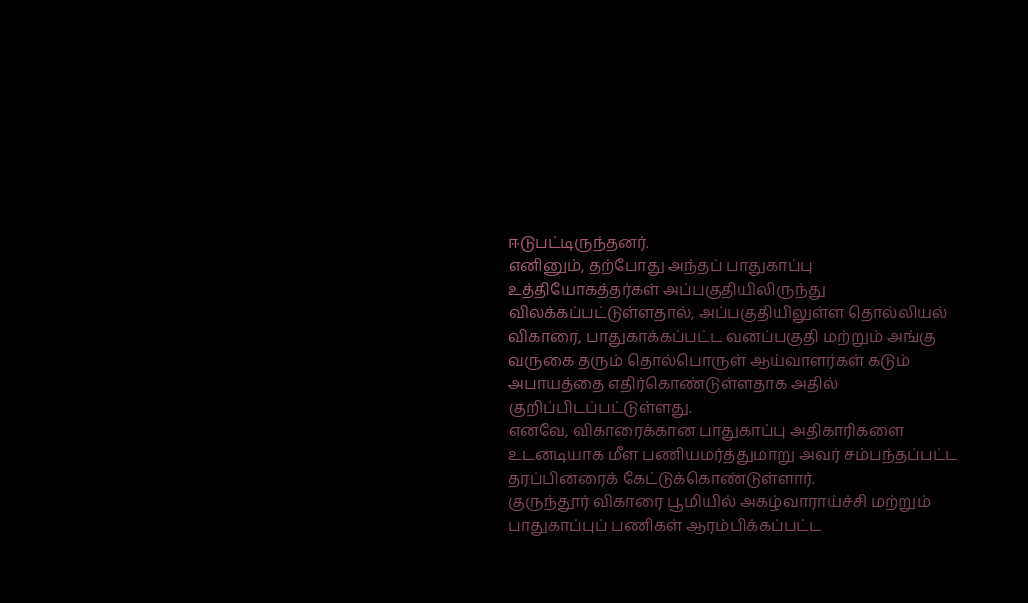ஈடுபட்டிருந்தனர்.
எனினும், தற்போது அந்தப் பாதுகாப்பு உத்தியோகத்தர்கள் அப்பகுதியிலிருந்து விலக்கப்பட்டுள்ளதால், அப்பகுதியிலுள்ள தொல்லியல் விகாரை, பாதுகாக்கப்பட்ட வனப்பகுதி மற்றும் அங்கு வருகை தரும் தொல்பொருள் ஆய்வாளர்கள் கடும் அபாயத்தை எதிர்கொண்டுள்ளதாக அதில் குறிப்பிடப்பட்டுள்ளது.
எனவே, விகாரைக்கான பாதுகாப்பு அதிகாரிகளை உடனடியாக மீள பணியமர்த்துமாறு அவர் சம்பந்தப்பட்ட தரப்பினரைக் கேட்டுக்கொண்டுள்ளார்.
குருந்தூர் விகாரை பூமியில் அகழ்வாராய்ச்சி மற்றும் பாதுகாப்புப் பணிகள் ஆரம்பிக்கப்பட்ட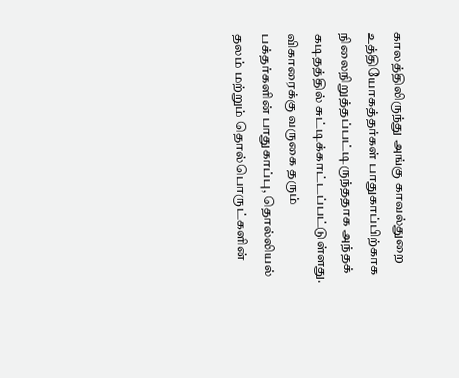காலத்திலிருந்து அங்கு காவல்துறை உத்தியோகத்தர்கள் பாதுகாப்பிற்காக நிலைநிறுத்தப்பட்டிருந்ததாக அந்தக் கடிதத்தில் சுட்டிக்காட்டப்பட்டுள்ளது.
விகாரைக்கு வருகை தரும் பக்தர்களின் பாதுகாப்பு, தொல்லியல் தலம் மற்றும் தொல்பொருட்களின்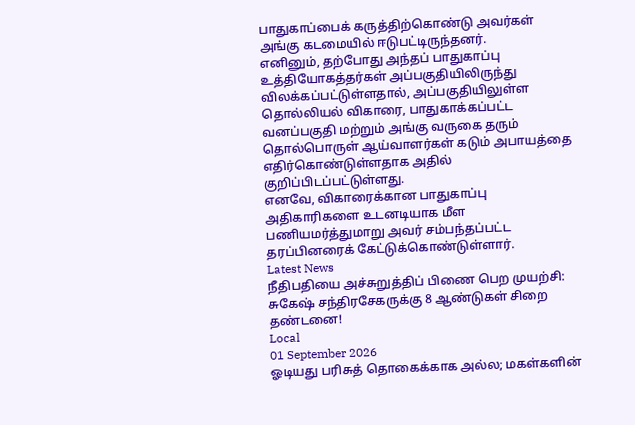பாதுகாப்பைக் கருத்திற்கொண்டு அவர்கள் அங்கு கடமையில் ஈடுபட்டிருந்தனர்.
எனினும், தற்போது அந்தப் பாதுகாப்பு உத்தியோகத்தர்கள் அப்பகுதியிலிருந்து விலக்கப்பட்டுள்ளதால், அப்பகுதியிலுள்ள தொல்லியல் விகாரை, பாதுகாக்கப்பட்ட வனப்பகுதி மற்றும் அங்கு வருகை தரும் தொல்பொருள் ஆய்வாளர்கள் கடும் அபாயத்தை எதிர்கொண்டுள்ளதாக அதில் குறிப்பிடப்பட்டுள்ளது.
எனவே, விகாரைக்கான பாதுகாப்பு அதிகாரிகளை உடனடியாக மீள பணியமர்த்துமாறு அவர் சம்பந்தப்பட்ட தரப்பினரைக் கேட்டுக்கொண்டுள்ளார்.
Latest News
நீதிபதியை அச்சுறுத்திப் பிணை பெற முயற்சி: சுகேஷ் சந்திரசேகருக்கு 8 ஆண்டுகள் சிறை தண்டனை!
Local
01 September 2026
ஓடியது பரிசுத் தொகைக்காக அல்ல; மகள்களின்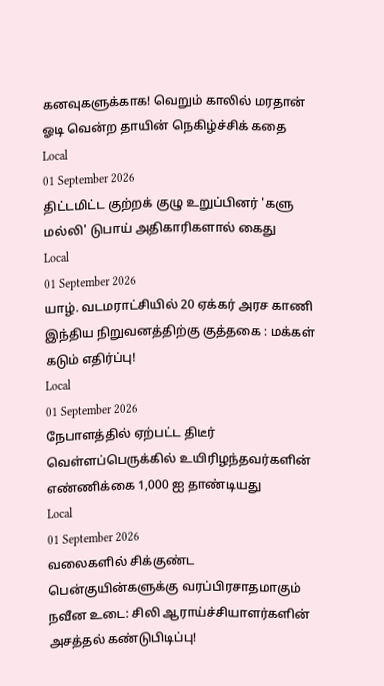கனவுகளுக்காக! வெறும் காலில் மரதான் ஓடி வென்ற தாயின் நெகிழ்ச்சிக் கதை
Local
01 September 2026
திட்டமிட்ட குற்றக் குழு உறுப்பினர் 'களு மல்லி' டுபாய் அதிகாரிகளால் கைது
Local
01 September 2026
யாழ். வடமராட்சியில் 20 ஏக்கர் அரச காணி இந்திய நிறுவனத்திற்கு குத்தகை : மக்கள் கடும் எதிர்ப்பு!
Local
01 September 2026
நேபாளத்தில் ஏற்பட்ட திடீர் வெள்ளப்பெருக்கில் உயிரிழந்தவர்களின் எண்ணிக்கை 1,000 ஐ தாண்டியது
Local
01 September 2026
வலைகளில் சிக்குண்ட பென்குயின்களுக்கு வரப்பிரசாதமாகும் நவீன உடை: சிலி ஆராய்ச்சியாளர்களின் அசத்தல் கண்டுபிடிப்பு!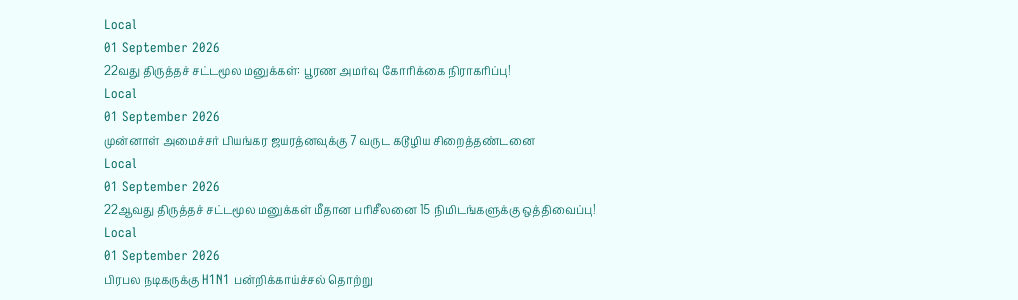Local
01 September 2026
22வது திருத்தச் சட்டமூல மனுக்கள்: பூரண அமர்வு கோரிக்கை நிராகரிப்பு!
Local
01 September 2026
முன்னாள் அமைச்சர் பியங்கர ஜயரத்னவுக்கு 7 வருட கடூழிய சிறைத்தண்டனை
Local
01 September 2026
22ஆவது திருத்தச் சட்டமூல மனுக்கள் மீதான பரிசீலனை 15 நிமிடங்களுக்கு ஒத்திவைப்பு!
Local
01 September 2026
பிரபல நடிகருக்கு H1N1 பன்றிக்காய்ச்சல் தொற்று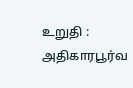உறுதி : அதிகாரபூர்வ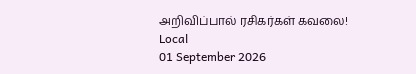அறிவிப்பால் ரசிகர்கள் கவலை!
Local
01 September 2026